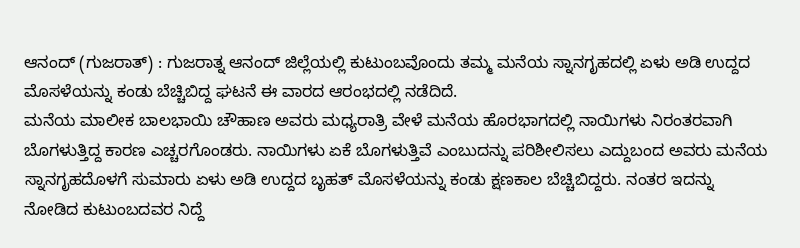ಆನಂದ್ (ಗುಜರಾತ್) : ಗುಜರಾತ್ನ ಆನಂದ್ ಜಿಲ್ಲೆಯಲ್ಲಿ ಕುಟುಂಬವೊಂದು ತಮ್ಮ ಮನೆಯ ಸ್ನಾನಗೃಹದಲ್ಲಿ ಏಳು ಅಡಿ ಉದ್ದದ ಮೊಸಳೆಯನ್ನು ಕಂಡು ಬೆಚ್ಚಿಬಿದ್ದ ಘಟನೆ ಈ ವಾರದ ಆರಂಭದಲ್ಲಿ ನಡೆದಿದೆ.
ಮನೆಯ ಮಾಲೀಕ ಬಾಲಭಾಯಿ ಚೌಹಾಣ ಅವರು ಮಧ್ಯರಾತ್ರಿ ವೇಳೆ ಮನೆಯ ಹೊರಭಾಗದಲ್ಲಿ ನಾಯಿಗಳು ನಿರಂತರವಾಗಿ ಬೊಗಳುತ್ತಿದ್ದ ಕಾರಣ ಎಚ್ಚರಗೊಂಡರು. ನಾಯಿಗಳು ಏಕೆ ಬೊಗಳುತ್ತಿವೆ ಎಂಬುದನ್ನು ಪರಿಶೀಲಿಸಲು ಎದ್ದುಬಂದ ಅವರು ಮನೆಯ ಸ್ನಾನಗೃಹದೊಳಗೆ ಸುಮಾರು ಏಳು ಅಡಿ ಉದ್ದದ ಬೃಹತ್ ಮೊಸಳೆಯನ್ನು ಕಂಡು ಕ್ಷಣಕಾಲ ಬೆಚ್ಚಿಬಿದ್ದರು. ನಂತರ ಇದನ್ನು ನೋಡಿದ ಕುಟುಂಬದವರ ನಿದ್ದೆ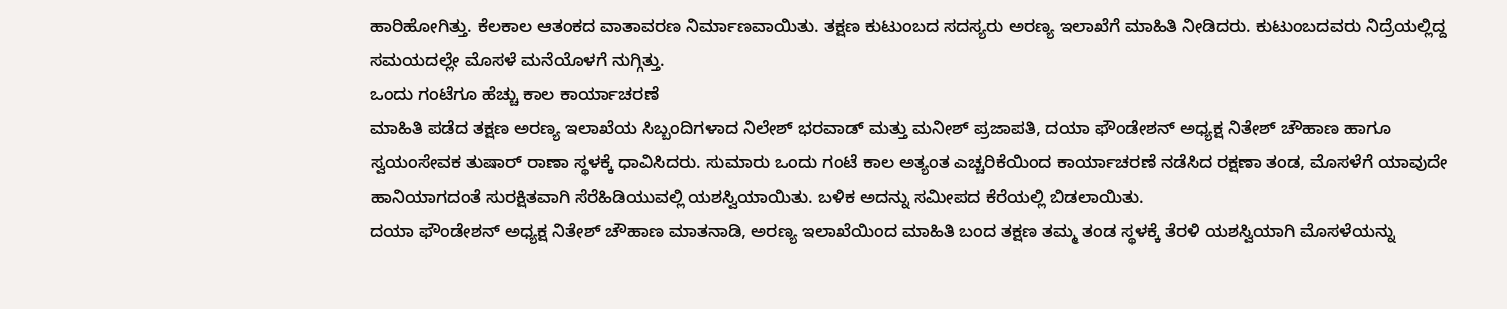ಹಾರಿಹೋಗಿತ್ತು. ಕೆಲಕಾಲ ಆತಂಕದ ವಾತಾವರಣ ನಿರ್ಮಾಣವಾಯಿತು. ತಕ್ಷಣ ಕುಟುಂಬದ ಸದಸ್ಯರು ಅರಣ್ಯ ಇಲಾಖೆಗೆ ಮಾಹಿತಿ ನೀಡಿದರು. ಕುಟುಂಬದವರು ನಿದ್ರೆಯಲ್ಲಿದ್ದ ಸಮಯದಲ್ಲೇ ಮೊಸಳೆ ಮನೆಯೊಳಗೆ ನುಗ್ಗಿತ್ತು.
ಒಂದು ಗಂಟೆಗೂ ಹೆಚ್ಚು ಕಾಲ ಕಾರ್ಯಾಚರಣೆ
ಮಾಹಿತಿ ಪಡೆದ ತಕ್ಷಣ ಅರಣ್ಯ ಇಲಾಖೆಯ ಸಿಬ್ಬಂದಿಗಳಾದ ನಿಲೇಶ್ ಭರವಾಡ್ ಮತ್ತು ಮನೀಶ್ ಪ್ರಜಾಪತಿ, ದಯಾ ಫೌಂಡೇಶನ್ ಅಧ್ಯಕ್ಷ ನಿತೇಶ್ ಚೌಹಾಣ ಹಾಗೂ ಸ್ವಯಂಸೇವಕ ತುಷಾರ್ ರಾಣಾ ಸ್ಥಳಕ್ಕೆ ಧಾವಿಸಿದರು. ಸುಮಾರು ಒಂದು ಗಂಟೆ ಕಾಲ ಅತ್ಯಂತ ಎಚ್ಚರಿಕೆಯಿಂದ ಕಾರ್ಯಾಚರಣೆ ನಡೆಸಿದ ರಕ್ಷಣಾ ತಂಡ, ಮೊಸಳೆಗೆ ಯಾವುದೇ ಹಾನಿಯಾಗದಂತೆ ಸುರಕ್ಷಿತವಾಗಿ ಸೆರೆಹಿಡಿಯುವಲ್ಲಿ ಯಶಸ್ವಿಯಾಯಿತು. ಬಳಿಕ ಅದನ್ನು ಸಮೀಪದ ಕೆರೆಯಲ್ಲಿ ಬಿಡಲಾಯಿತು.
ದಯಾ ಫೌಂಡೇಶನ್ ಅಧ್ಯಕ್ಷ ನಿತೇಶ್ ಚೌಹಾಣ ಮಾತನಾಡಿ, ಅರಣ್ಯ ಇಲಾಖೆಯಿಂದ ಮಾಹಿತಿ ಬಂದ ತಕ್ಷಣ ತಮ್ಮ ತಂಡ ಸ್ಥಳಕ್ಕೆ ತೆರಳಿ ಯಶಸ್ವಿಯಾಗಿ ಮೊಸಳೆಯನ್ನು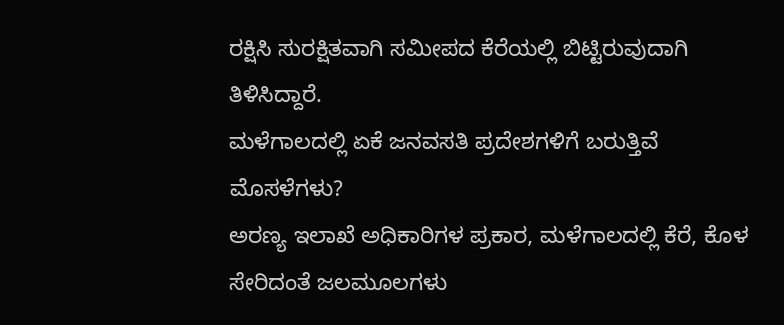ರಕ್ಷಿಸಿ ಸುರಕ್ಷಿತವಾಗಿ ಸಮೀಪದ ಕೆರೆಯಲ್ಲಿ ಬಿಟ್ಟಿರುವುದಾಗಿ ತಿಳಿಸಿದ್ದಾರೆ.
ಮಳೆಗಾಲದಲ್ಲಿ ಏಕೆ ಜನವಸತಿ ಪ್ರದೇಶಗಳಿಗೆ ಬರುತ್ತಿವೆ ಮೊಸಳೆಗಳು?
ಅರಣ್ಯ ಇಲಾಖೆ ಅಧಿಕಾರಿಗಳ ಪ್ರಕಾರ, ಮಳೆಗಾಲದಲ್ಲಿ ಕೆರೆ, ಕೊಳ ಸೇರಿದಂತೆ ಜಲಮೂಲಗಳು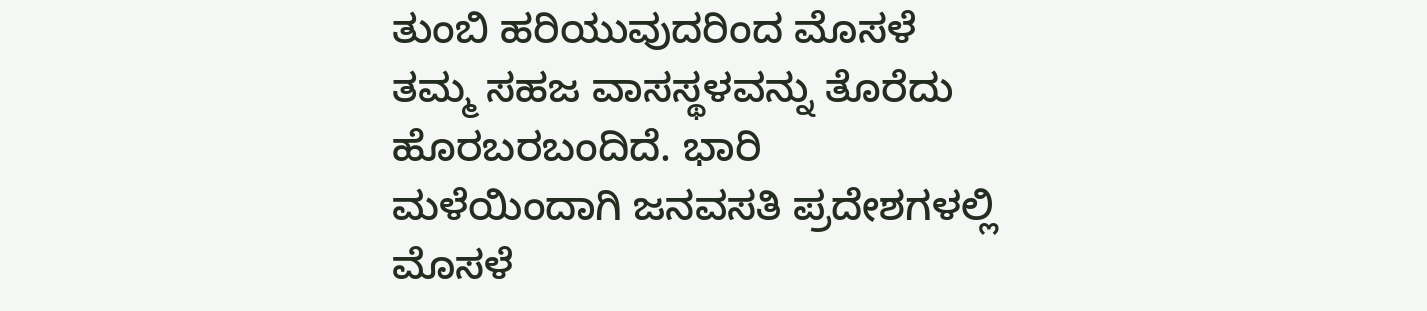ತುಂಬಿ ಹರಿಯುವುದರಿಂದ ಮೊಸಳೆ ತಮ್ಮ ಸಹಜ ವಾಸಸ್ಥಳವನ್ನು ತೊರೆದು ಹೊರಬರಬಂದಿದೆ. ಭಾರಿ ಮಳೆಯಿಂದಾಗಿ ಜನವಸತಿ ಪ್ರದೇಶಗಳಲ್ಲಿ ಮೊಸಳೆ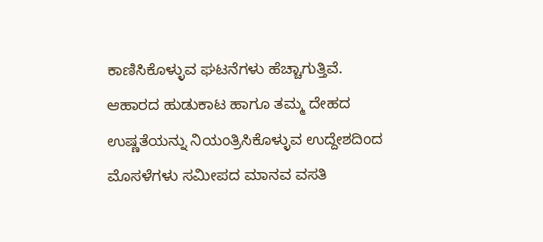ಕಾಣಿಸಿಕೊಳ್ಳುವ ಘಟನೆಗಳು ಹೆಚ್ಚಾಗುತ್ತಿವೆ.
ಆಹಾರದ ಹುಡುಕಾಟ ಹಾಗೂ ತಮ್ಮ ದೇಹದ ಉಷ್ಣತೆಯನ್ನು ನಿಯಂತ್ರಿಸಿಕೊಳ್ಳುವ ಉದ್ದೇಶದಿಂದ ಮೊಸಳೆಗಳು ಸಮೀಪದ ಮಾನವ ವಸತಿ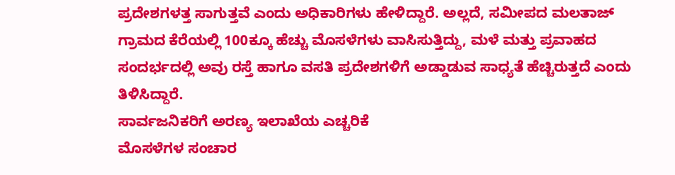ಪ್ರದೇಶಗಳತ್ತ ಸಾಗುತ್ತವೆ ಎಂದು ಅಧಿಕಾರಿಗಳು ಹೇಳಿದ್ದಾರೆ. ಅಲ್ಲದೆ, ಸಮೀಪದ ಮಲತಾಜ್ ಗ್ರಾಮದ ಕೆರೆಯಲ್ಲಿ 100ಕ್ಕೂ ಹೆಚ್ಚು ಮೊಸಳೆಗಳು ವಾಸಿಸುತ್ತಿದ್ದು, ಮಳೆ ಮತ್ತು ಪ್ರವಾಹದ ಸಂದರ್ಭದಲ್ಲಿ ಅವು ರಸ್ತೆ ಹಾಗೂ ವಸತಿ ಪ್ರದೇಶಗಳಿಗೆ ಅಡ್ಡಾಡುವ ಸಾಧ್ಯತೆ ಹೆಚ್ಚಿರುತ್ತದೆ ಎಂದು ತಿಳಿಸಿದ್ದಾರೆ.
ಸಾರ್ವಜನಿಕರಿಗೆ ಅರಣ್ಯ ಇಲಾಖೆಯ ಎಚ್ಚರಿಕೆ
ಮೊಸಳೆಗಳ ಸಂಚಾರ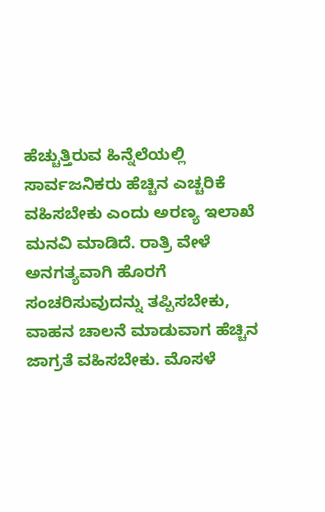ಹೆಚ್ಚುತ್ತಿರುವ ಹಿನ್ನೆಲೆಯಲ್ಲಿ ಸಾರ್ವಜನಿಕರು ಹೆಚ್ಚಿನ ಎಚ್ಚರಿಕೆ ವಹಿಸಬೇಕು ಎಂದು ಅರಣ್ಯ ಇಲಾಖೆ ಮನವಿ ಮಾಡಿದೆ. ರಾತ್ರಿ ವೇಳೆ ಅನಗತ್ಯವಾಗಿ ಹೊರಗೆ ಸಂಚರಿಸುವುದನ್ನು ತಪ್ಪಿಸಬೇಕು, ವಾಹನ ಚಾಲನೆ ಮಾಡುವಾಗ ಹೆಚ್ಚಿನ ಜಾಗ್ರತೆ ವಹಿಸಬೇಕು. ಮೊಸಳೆ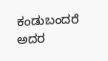ಕಂಡುಬಂದರೆ ಅದರ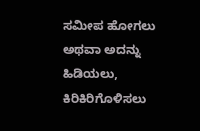ಸಮೀಪ ಹೋಗಲು ಅಥವಾ ಅದನ್ನು ಹಿಡಿಯಲು, ಕಿರಿಕಿರಿಗೊಳಿಸಲು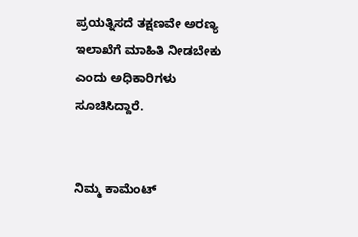ಪ್ರಯತ್ನಿಸದೆ ತಕ್ಷಣವೇ ಅರಣ್ಯ ಇಲಾಖೆಗೆ ಮಾಹಿತಿ ನೀಡಬೇಕು ಎಂದು ಅಧಿಕಾರಿಗಳು ಸೂಚಿಸಿದ್ದಾರೆ.


ನಿಮ್ಮ ಕಾಮೆಂಟ್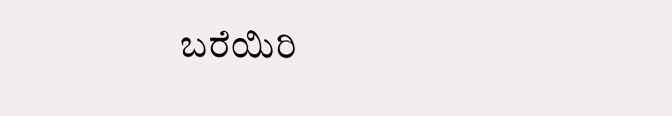ಬರೆಯಿರಿ